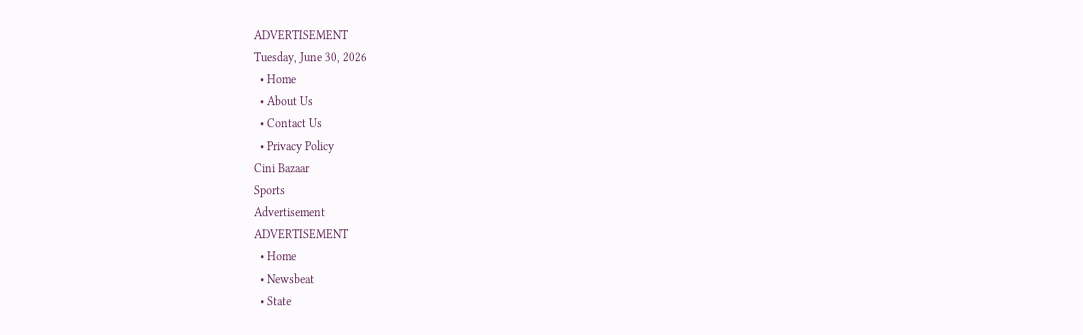ADVERTISEMENT
Tuesday, June 30, 2026
  • Home
  • About Us
  • Contact Us
  • Privacy Policy
Cini Bazaar
Sports
Advertisement
ADVERTISEMENT
  • Home
  • Newsbeat
  • State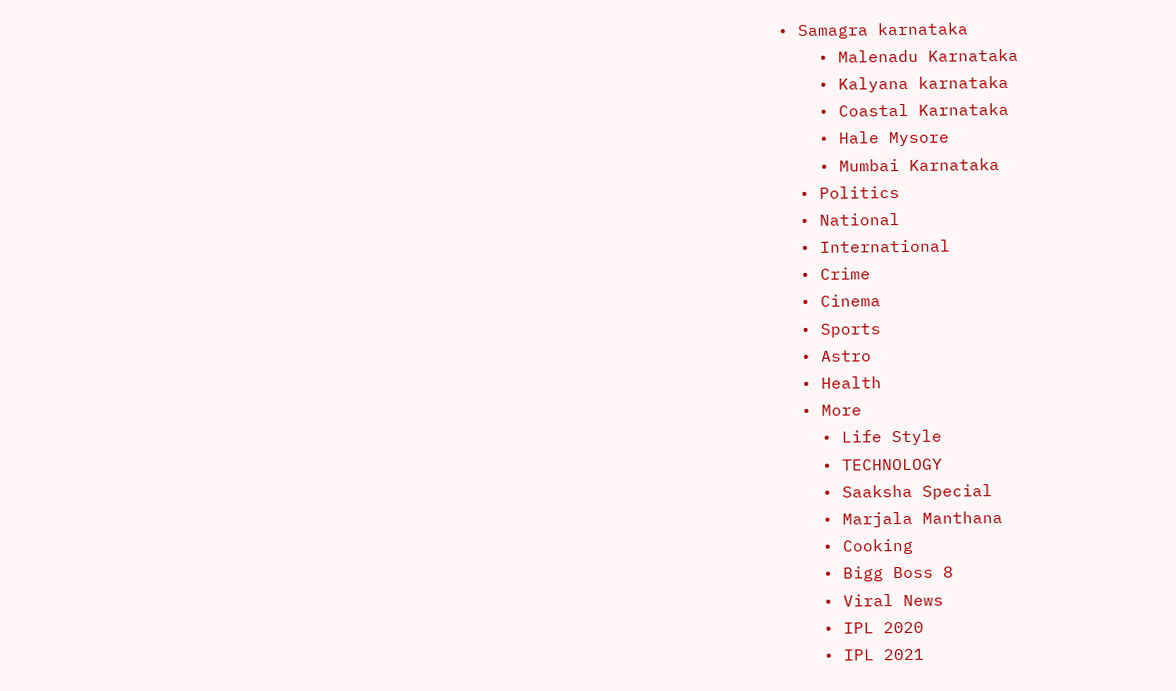• Samagra karnataka
    • Malenadu Karnataka
    • Kalyana karnataka
    • Coastal Karnataka
    • Hale Mysore
    • Mumbai Karnataka
  • Politics
  • National
  • International
  • Crime
  • Cinema
  • Sports
  • Astro
  • Health
  • More
    • Life Style
    • TECHNOLOGY
    • Saaksha Special
    • Marjala Manthana
    • Cooking
    • Bigg Boss 8
    • Viral News
    • IPL 2020
    • IPL 2021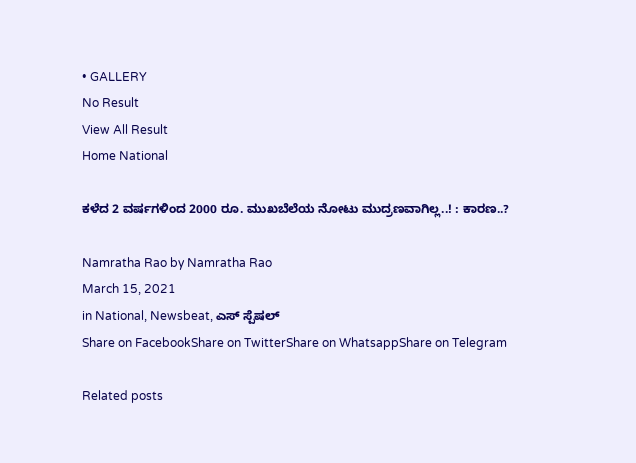• GALLERY
No Result
View All Result
Home National

ಕಳೆದ 2 ವರ್ಷಗಳಿಂದ 2000 ರೂ. ಮುಖಬೆಲೆಯ ನೋಟು ಮುದ್ರಣವಾಗಿಲ್ಲ..! : ಕಾರಣ..?

Namratha Rao by Namratha Rao
March 15, 2021
in National, Newsbeat, ಎಸ್ ಸ್ಪೆಷಲ್
Share on FacebookShare on TwitterShare on WhatsappShare on Telegram

Related posts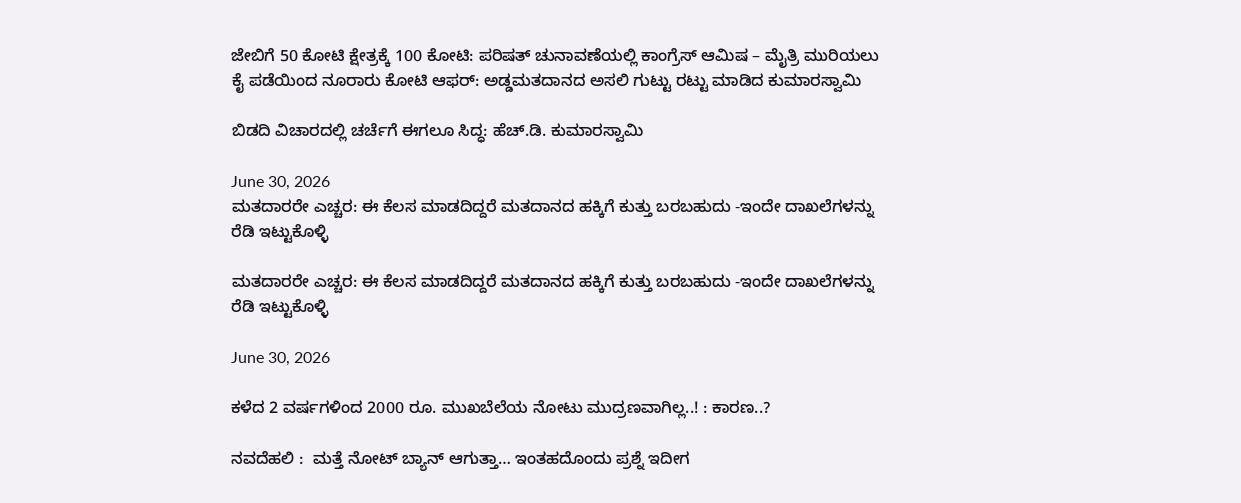ಜೇಬಿಗೆ 50 ಕೋಟಿ ಕ್ಷೇತ್ರಕ್ಕೆ 100 ಕೋಟಿ: ಪರಿಷತ್ ಚುನಾವಣೆಯಲ್ಲಿ ಕಾಂಗ್ರೆಸ್ ಆಮಿಷ – ಮೈತ್ರಿ ಮುರಿಯಲು ಕೈ ಪಡೆಯಿಂದ ನೂರಾರು ಕೋಟಿ ಆಫರ್: ಅಡ್ಡಮತದಾನದ ಅಸಲಿ ಗುಟ್ಟು ರಟ್ಟು ಮಾಡಿದ ಕುಮಾರಸ್ವಾಮಿ

ಬಿಡದಿ ವಿಚಾರದಲ್ಲಿ ಚರ್ಚೆಗೆ ಈಗಲೂ ಸಿದ್ಧ: ಹೆಚ್.ಡಿ. ಕುಮಾರಸ್ವಾಮಿ

June 30, 2026
ಮತದಾರರೇ ಎಚ್ಚರ: ಈ ಕೆಲಸ ಮಾಡದಿದ್ದರೆ ಮತದಾನದ ಹಕ್ಕಿಗೆ ಕುತ್ತು ಬರಬಹುದು -ಇಂದೇ ದಾಖಲೆಗಳನ್ನು ರೆಡಿ ಇಟ್ಟುಕೊಳ್ಳಿ

ಮತದಾರರೇ ಎಚ್ಚರ: ಈ ಕೆಲಸ ಮಾಡದಿದ್ದರೆ ಮತದಾನದ ಹಕ್ಕಿಗೆ ಕುತ್ತು ಬರಬಹುದು -ಇಂದೇ ದಾಖಲೆಗಳನ್ನು ರೆಡಿ ಇಟ್ಟುಕೊಳ್ಳಿ

June 30, 2026

ಕಳೆದ 2 ವರ್ಷಗಳಿಂದ 2000 ರೂ. ಮುಖಬೆಲೆಯ ನೋಟು ಮುದ್ರಣವಾಗಿಲ್ಲ..! : ಕಾರಣ..?

ನವದೆಹಲಿ :  ಮತ್ತೆ ನೋಟ್ ಬ್ಯಾನ್ ಆಗುತ್ತಾ… ಇಂತಹದೊಂದು ಪ್ರಶ್ನೆ ಇದೀಗ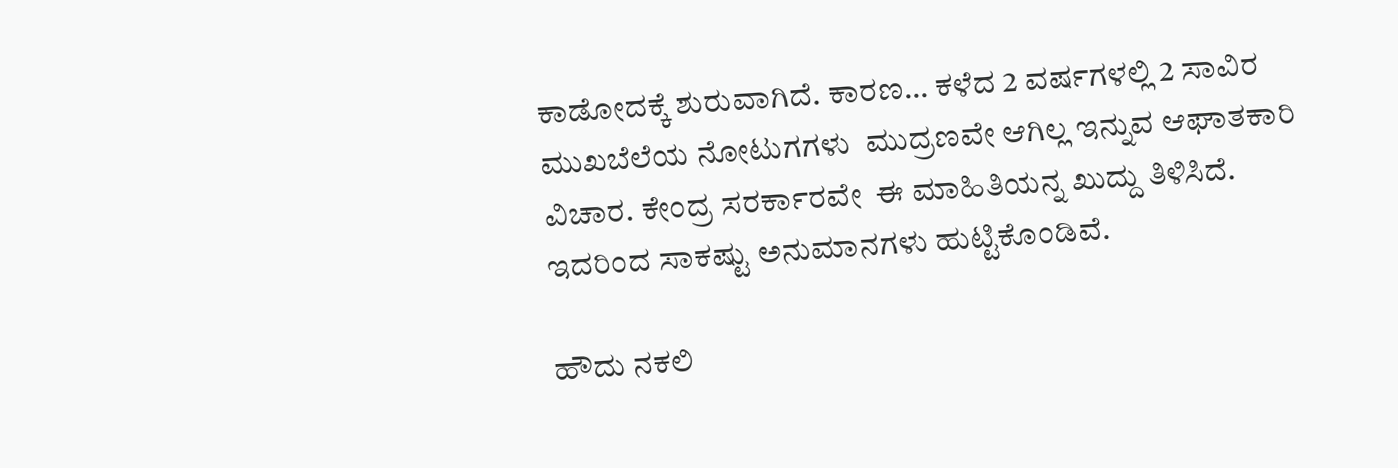ಕಾಡೋದಕ್ಕೆ ಶುರುವಾಗಿದೆ. ಕಾರಣ… ಕಳೆದ 2 ವರ್ಷಗಳಲ್ಲಿ 2 ಸಾವಿರ ಮುಖಬೆಲೆಯ ನೋಟುಗಗಳು  ಮುದ್ರಣವೇ ಆಗಿಲ್ಲ ಇನ್ನುವ ಆಘಾತಕಾರಿ ವಿಚಾರ. ಕೇಂದ್ರ ಸರರ್ಕಾರವೇ  ಈ ಮಾಹಿತಿಯನ್ನ ಖುದ್ದು ತಿಳಿಸಿದೆ. ಇದರಿಂದ ಸಾಕಷ್ಟು ಅನುಮಾನಗಳು ಹುಟ್ಟಿಕೊಂಡಿವೆ.

ಹೌದು ನಕಲಿ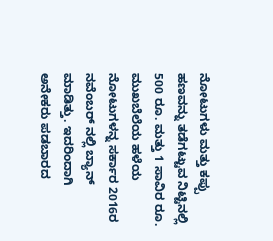ನೋಟುಗಳು ಮತ್ತು ಕಪ್ಪು ಹಣವನ್ನು ತಡೆಗಟ್ಟುವ ನಿಟ್ಟಿನಲ್ಲಿ 500 ರೂ. ಮತ್ತು 1 ಸಾವಿರ ರೂ. ಮುಖಬೆಲೆಯ ಹಳೆಯ ನೋಟುಗಳನ್ನ ಸರ್ಕಾರ 2016ರ ನವೆಂಬರ್ ನಲ್ಲಿ ಬ್ಯಾನ್ ಮಾಡಿತ್ತು. ಇದರಿಂದಾಗಿ ಅನೇಕರು ಪಡಬಾರದ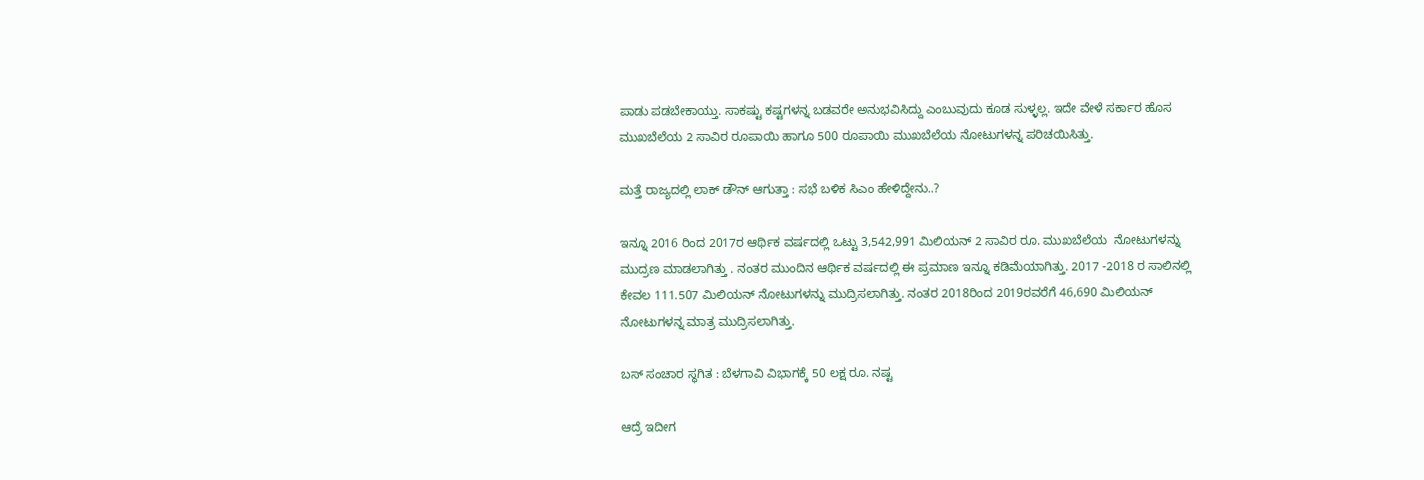ಪಾಡು ಪಡಬೇಕಾಯ್ತು. ಸಾಕಷ್ಟು ಕಷ್ಟಗಳನ್ನ ಬಡವರೇ ಅನುಭವಿಸಿದ್ದು ಎಂಬುವುದು ಕೂಡ ಸುಳ್ಳಲ್ಲ. ಇದೇ ವೇಳೆ ಸರ್ಕಾರ ಹೊಸ ಮುಖಬೆಲೆಯ 2 ಸಾವಿರ ರೂಪಾಯಿ ಹಾಗೂ 500 ರೂಪಾಯಿ ಮುಖಬೆಲೆಯ ನೋಟುಗಳನ್ನ ಪರಿಚಯಿಸಿತ್ತು.

ಮತ್ತೆ ರಾಜ್ಯದಲ್ಲಿ ಲಾಕ್ ಡೌನ್ ಆಗುತ್ತಾ : ಸಭೆ ಬಳಿಕ ಸಿಎಂ ಹೇಳಿದ್ದೇನು..?

ಇನ್ನೂ 2016 ರಿಂದ 2017ರ ಆರ್ಥಿಕ ವರ್ಷದಲ್ಲಿ ಒಟ್ಟು 3,542,991 ಮಿಲಿಯನ್ 2 ಸಾವಿರ ರೂ. ಮುಖಬೆಲೆಯ  ನೋಟುಗಳನ್ನು ಮುದ್ರಣ ಮಾಡಲಾಗಿತ್ತು . ನಂತರ ಮುಂದಿನ ಆರ್ಥಿಕ ವರ್ಷದಲ್ಲಿ ಈ ಪ್ರಮಾಣ ಇನ್ನೂ ಕಡಿಮೆಯಾಗಿತ್ತು. 2017 -2018 ರ ಸಾಲಿನಲ್ಲಿ ಕೇವಲ 111.507 ಮಿಲಿಯನ್ ನೋಟುಗಳನ್ನು ಮುದ್ರಿಸಲಾಗಿತ್ತು. ನಂತರ 2018ರಿಂದ 2019ರವರೆಗೆ 46,690 ಮಿಲಿಯನ್ ನೋಟುಗಳನ್ನ ಮಾತ್ರ ಮುದ್ರಿಸಲಾಗಿತ್ತು.

ಬಸ್ ಸಂಚಾರ ಸ್ಥಗಿತ : ಬೆಳಗಾವಿ ವಿಭಾಗಕ್ಕೆ 50 ಲಕ್ಷ ರೂ. ನಷ್ಟ

ಆದ್ರೆ ಇದೀಗ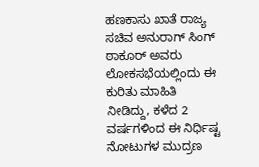ಹಣಕಾಸು ಖಾತೆ ರಾಜ್ಯ ಸಚಿವ ಅನುರಾಗ್ ಸಿಂಗ್ ಠಾಕೂರ್ ಅವರು ಲೋಕಸಭೆಯಲ್ಲಿಂದು ಈ ಕುರಿತು ಮಾಹಿತಿ ನೀಡಿದ್ದು, ಕಳೆದ 2 ವರ್ಷಗಳಿಂದ ಈ ನಿರ್ಧಿಷ್ಟ ನೋಟುಗಳ ಮುದ್ರಣ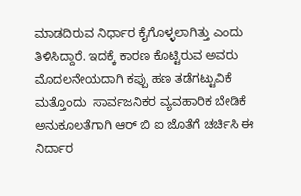ಮಾಡದಿರುವ ನಿರ್ಧಾರ ಕೈಗೊಳ್ಳಲಾಗಿತ್ತು ಎಂದು ತಿಳಿಸಿದ್ದಾರೆ. ಇದಕ್ಕೆ ಕಾರಣ ಕೊಟ್ಟಿರುವ ಅವರು ಮೊದಲನೇಯದಾಗಿ ಕಪ್ಪು ಹಣ ತಡೆಗಟ್ಟುವಿಕೆ ಮತ್ತೊಂದು  ಸಾರ್ವಜನಿಕರ ವ್ಯವಹಾರಿಕ ಬೇಡಿಕೆ ಅನುಕೂಲತೆಗಾಗಿ ಆರ್ ಬಿ ಐ ಜೊತೆಗೆ ಚರ್ಚಿಸಿ ಈ ನಿರ್ದಾರ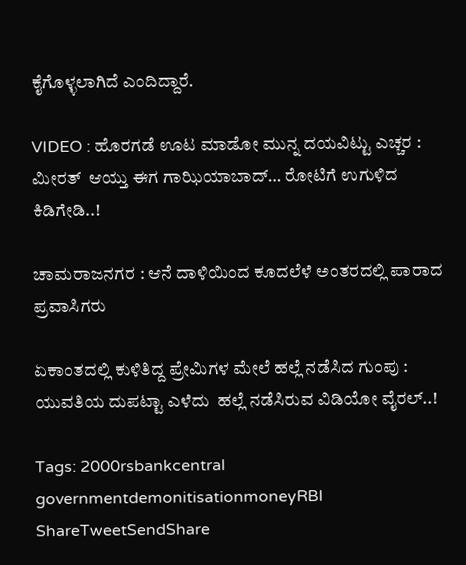ಕೈಗೊಳ್ಳಲಾಗಿದೆ ಎಂದಿದ್ದಾರೆ.

VIDEO : ಹೊರಗಡೆ ಊಟ ಮಾಡೋ ಮುನ್ನ ದಯವಿಟ್ಟು ಎಚ್ಚರ :  ಮೀರತ್  ಆಯ್ತು ಈಗ ಗಾಝಿಯಾಬಾದ್… ರೋಟಿಗೆ ಉಗುಳಿದ ಕಿಡಿಗೇಡಿ..!

ಚಾಮರಾಜನಗರ : ಆನೆ ದಾಳಿಯಿಂದ ಕೂದಲೆಳೆ ಅಂತರದಲ್ಲಿ ಪಾರಾದ ಪ್ರವಾಸಿಗರು

ಏಕಾಂತದಲ್ಲಿ ಕುಳಿತಿದ್ದ ಪ್ರೇಮಿಗಳ ಮೇಲೆ ಹಲ್ಲೆ ನಡೆಸಿದ ಗುಂಪು : ಯುವತಿಯ ದುಪಟ್ಟಾ ಎಳೆದು  ಹಲ್ಲೆ ನಡೆಸಿರುವ ವಿಡಿಯೋ ವೈರಲ್..!

Tags: 2000rsbankcentral governmentdemonitisationmoneyRBI
ShareTweetSendShare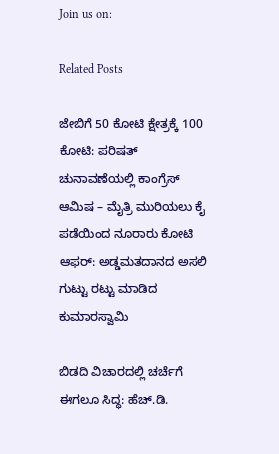Join us on:

Related Posts

ಜೇಬಿಗೆ 50 ಕೋಟಿ ಕ್ಷೇತ್ರಕ್ಕೆ 100 ಕೋಟಿ: ಪರಿಷತ್ ಚುನಾವಣೆಯಲ್ಲಿ ಕಾಂಗ್ರೆಸ್ ಆಮಿಷ – ಮೈತ್ರಿ ಮುರಿಯಲು ಕೈ ಪಡೆಯಿಂದ ನೂರಾರು ಕೋಟಿ ಆಫರ್: ಅಡ್ಡಮತದಾನದ ಅಸಲಿ ಗುಟ್ಟು ರಟ್ಟು ಮಾಡಿದ ಕುಮಾರಸ್ವಾಮಿ

ಬಿಡದಿ ವಿಚಾರದಲ್ಲಿ ಚರ್ಚೆಗೆ ಈಗಲೂ ಸಿದ್ಧ: ಹೆಚ್.ಡಿ.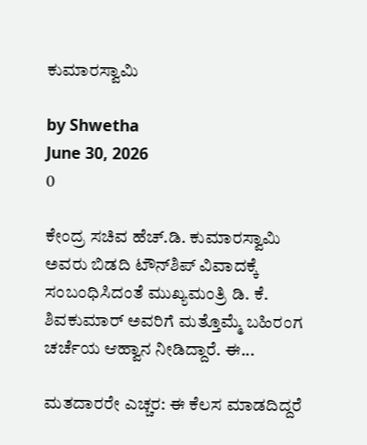ಕುಮಾರಸ್ವಾಮಿ

by Shwetha
June 30, 2026
0

ಕೇಂದ್ರ ಸಚಿವ ಹೆಚ್.ಡಿ. ಕುಮಾರಸ್ವಾಮಿ ಅವರು ಬಿಡದಿ ಟೌನ್‌ಶಿಪ್‌ ವಿವಾದಕ್ಕೆ ಸಂಬಂಧಿಸಿದಂತೆ ಮುಖ್ಯಮಂತ್ರಿ ಡಿ. ಕೆ. ಶಿವಕುಮಾರ್ ಅವರಿಗೆ ಮತ್ತೊಮ್ಮೆ ಬಹಿರಂಗ ಚರ್ಚೆಯ ಆಹ್ವಾನ ನೀಡಿದ್ದಾರೆ. ಈ...

ಮತದಾರರೇ ಎಚ್ಚರ: ಈ ಕೆಲಸ ಮಾಡದಿದ್ದರೆ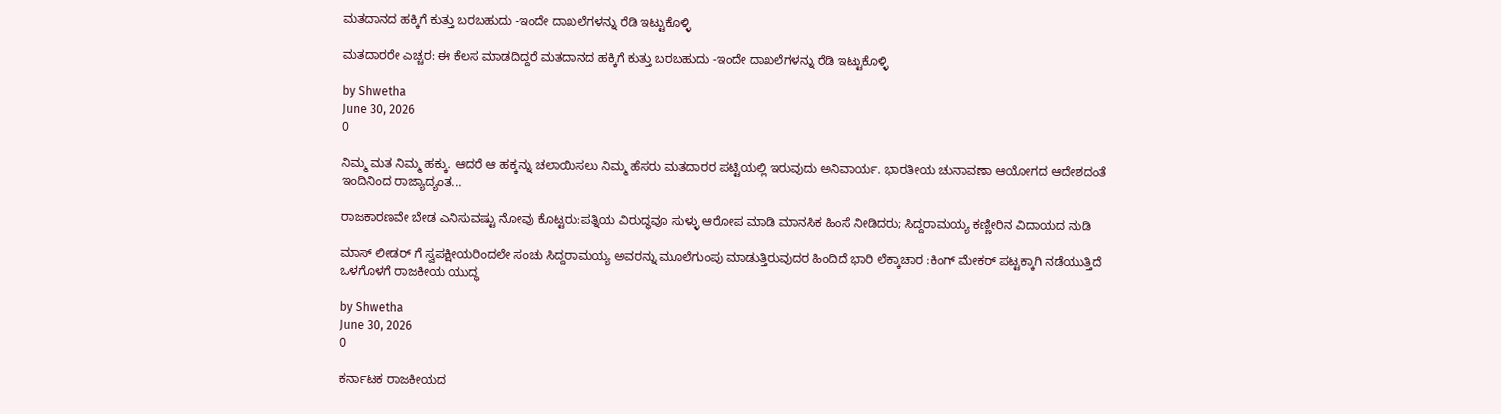ಮತದಾನದ ಹಕ್ಕಿಗೆ ಕುತ್ತು ಬರಬಹುದು -ಇಂದೇ ದಾಖಲೆಗಳನ್ನು ರೆಡಿ ಇಟ್ಟುಕೊಳ್ಳಿ

ಮತದಾರರೇ ಎಚ್ಚರ: ಈ ಕೆಲಸ ಮಾಡದಿದ್ದರೆ ಮತದಾನದ ಹಕ್ಕಿಗೆ ಕುತ್ತು ಬರಬಹುದು -ಇಂದೇ ದಾಖಲೆಗಳನ್ನು ರೆಡಿ ಇಟ್ಟುಕೊಳ್ಳಿ

by Shwetha
June 30, 2026
0

ನಿಮ್ಮ ಮತ ನಿಮ್ಮ ಹಕ್ಕು. ಆದರೆ ಆ ಹಕ್ಕನ್ನು ಚಲಾಯಿಸಲು ನಿಮ್ಮ ಹೆಸರು ಮತದಾರರ ಪಟ್ಟಿಯಲ್ಲಿ ಇರುವುದು ಅನಿವಾರ್ಯ. ಭಾರತೀಯ ಚುನಾವಣಾ ಆಯೋಗದ ಆದೇಶದಂತೆ ಇಂದಿನಿಂದ ರಾಜ್ಯಾದ್ಯಂತ...

ರಾಜಕಾರಣವೇ ಬೇಡ ಎನಿಸುವಷ್ಟು ನೋವು ಕೊಟ್ಟರು:ಪತ್ನಿಯ ವಿರುದ್ಧವೂ ಸುಳ್ಳು ಆರೋಪ ಮಾಡಿ ಮಾನಸಿಕ ಹಿಂಸೆ ನೀಡಿದರು; ಸಿದ್ದರಾಮಯ್ಯ ಕಣ್ಣೀರಿನ ವಿದಾಯದ ನುಡಿ

ಮಾಸ್ ಲೀಡರ್ ಗೆ ಸ್ವಪಕ್ಷೀಯರಿಂದಲೇ ಸಂಚು ಸಿದ್ದರಾಮಯ್ಯ ಅವರನ್ನು ಮೂಲೆಗುಂಪು ಮಾಡುತ್ತಿರುವುದರ ಹಿಂದಿದೆ ಭಾರಿ ಲೆಕ್ಕಾಚಾರ :ಕಿಂಗ್ ಮೇಕರ್ ಪಟ್ಟಕ್ಕಾಗಿ ನಡೆಯುತ್ತಿದೆ ಒಳಗೊಳಗೆ ರಾಜಕೀಯ ಯುದ್ಧ

by Shwetha
June 30, 2026
0

ಕರ್ನಾಟಕ ರಾಜಕೀಯದ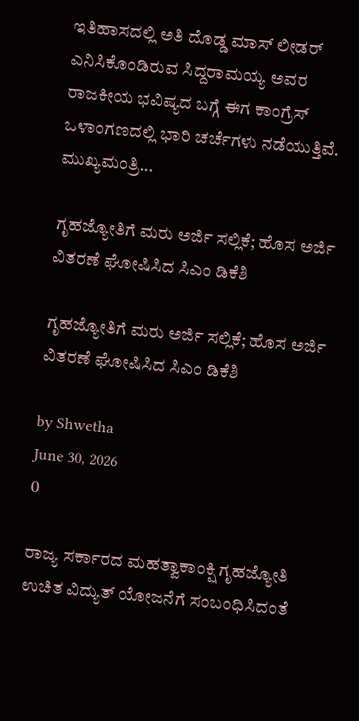ಇತಿಹಾಸದಲ್ಲಿ ಅತಿ ದೊಡ್ಡ ಮಾಸ್ ಲೀಡರ್ ಎನಿಸಿಕೊಂಡಿರುವ ಸಿದ್ದರಾಮಯ್ಯ ಅವರ ರಾಜಕೀಯ ಭವಿಷ್ಯದ ಬಗ್ಗೆ ಈಗ ಕಾಂಗ್ರೆಸ್ ಒಳಾಂಗಣದಲ್ಲಿ ಭಾರಿ ಚರ್ಚೆಗಳು ನಡೆಯುತ್ತಿವೆ. ಮುಖ್ಯಮಂತ್ರಿ...

ಗೃಹಜ್ಯೋತಿಗೆ ಮರು ಅರ್ಜಿ ಸಲ್ಲಿಕೆ; ಹೊಸ ಅರ್ಜಿ ವಿತರಣೆ ಘೋಷಿಸಿದ ಸಿಎಂ ಡಿಕೆಶಿ

ಗೃಹಜ್ಯೋತಿಗೆ ಮರು ಅರ್ಜಿ ಸಲ್ಲಿಕೆ; ಹೊಸ ಅರ್ಜಿ ವಿತರಣೆ ಘೋಷಿಸಿದ ಸಿಎಂ ಡಿಕೆಶಿ

by Shwetha
June 30, 2026
0

ರಾಜ್ಯ ಸರ್ಕಾರದ ಮಹತ್ವಾಕಾಂಕ್ಷಿ ಗೃಹಜ್ಯೋತಿ ಉಚಿತ ವಿದ್ಯುತ್ ಯೋಜನೆಗೆ ಸಂಬಂಧಿಸಿದಂತೆ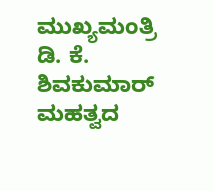ಮುಖ್ಯಮಂತ್ರಿ ಡಿ. ಕೆ. ಶಿವಕುಮಾರ್ ಮಹತ್ವದ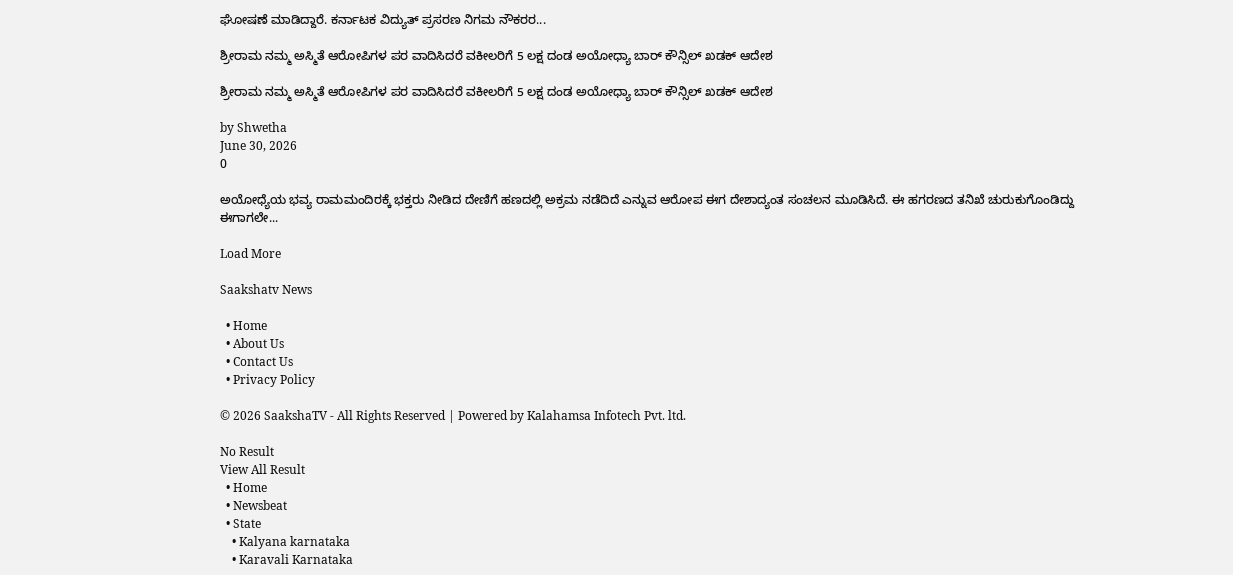ಘೋಷಣೆ ಮಾಡಿದ್ದಾರೆ. ಕರ್ನಾಟಕ ವಿದ್ಯುತ್ ಪ್ರಸರಣ ನಿಗಮ ನೌಕರರ...

ಶ್ರೀರಾಮ ನಮ್ಮ ಅಸ್ಮಿತೆ ಆರೋಪಿಗಳ ಪರ ವಾದಿಸಿದರೆ ವಕೀಲರಿಗೆ 5 ಲಕ್ಷ ದಂಡ ಅಯೋಧ್ಯಾ ಬಾರ್ ಕೌನ್ಸಿಲ್ ಖಡಕ್ ಆದೇಶ

ಶ್ರೀರಾಮ ನಮ್ಮ ಅಸ್ಮಿತೆ ಆರೋಪಿಗಳ ಪರ ವಾದಿಸಿದರೆ ವಕೀಲರಿಗೆ 5 ಲಕ್ಷ ದಂಡ ಅಯೋಧ್ಯಾ ಬಾರ್ ಕೌನ್ಸಿಲ್ ಖಡಕ್ ಆದೇಶ

by Shwetha
June 30, 2026
0

ಅಯೋಧ್ಯೆಯ ಭವ್ಯ ರಾಮಮಂದಿರಕ್ಕೆ ಭಕ್ತರು ನೀಡಿದ ದೇಣಿಗೆ ಹಣದಲ್ಲಿ ಅಕ್ರಮ ನಡೆದಿದೆ ಎನ್ನುವ ಆರೋಪ ಈಗ ದೇಶಾದ್ಯಂತ ಸಂಚಲನ ಮೂಡಿಸಿದೆ. ಈ ಹಗರಣದ ತನಿಖೆ ಚುರುಕುಗೊಂಡಿದ್ದು ಈಗಾಗಲೇ...

Load More

Saakshatv News

  • Home
  • About Us
  • Contact Us
  • Privacy Policy

© 2026 SaakshaTV - All Rights Reserved | Powered by Kalahamsa Infotech Pvt. ltd.

No Result
View All Result
  • Home
  • Newsbeat
  • State
    • Kalyana karnataka
    • Karavali Karnataka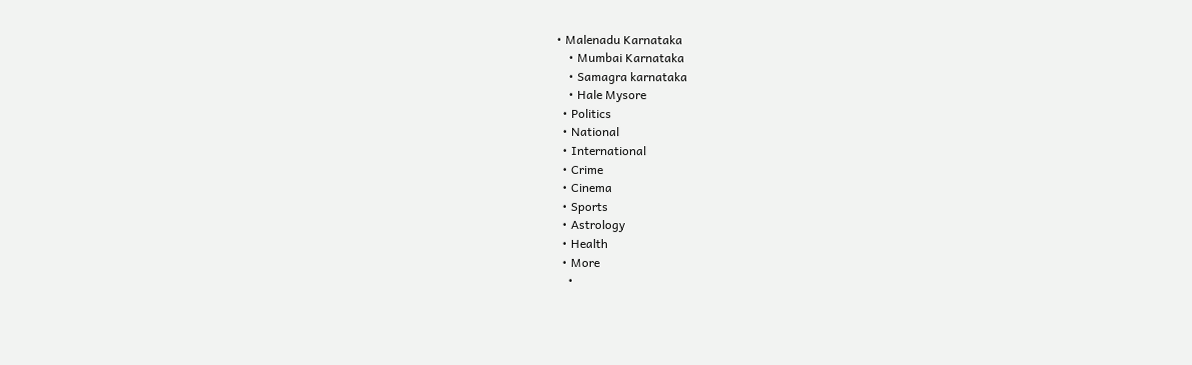• Malenadu Karnataka
    • Mumbai Karnataka
    • Samagra karnataka
    • Hale Mysore
  • Politics
  • National
  • International
  • Crime
  • Cinema
  • Sports
  • Astrology
  • Health
  • More
    •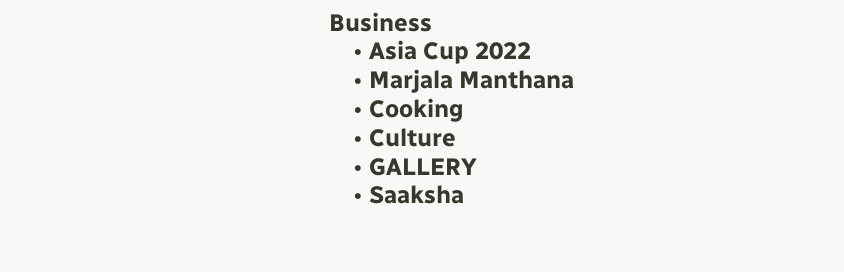Business
    • Asia Cup 2022
    • Marjala Manthana
    • Cooking
    • Culture
    • GALLERY
    • Saaksha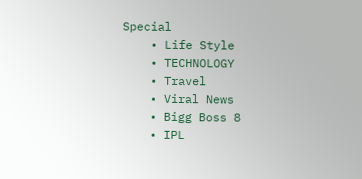Special
    • Life Style
    • TECHNOLOGY
    • Travel
    • Viral News
    • Bigg Boss 8
    • IPL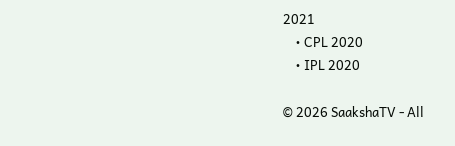2021
    • CPL 2020
    • IPL 2020

© 2026 SaakshaTV - All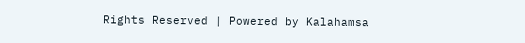Rights Reserved | Powered by Kalahamsa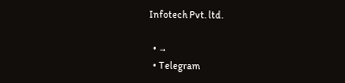Infotech Pvt. ltd.

  • →
  • Telegram